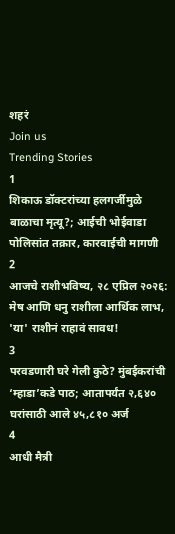शहरं
Join us
Trending Stories
1
शिकाऊ डॉक्टरांच्या हलगर्जीमुळे बाळाचा मृत्यू?; आईची भोईवाडा पोलिसांत तक्रार, कारवाईची मागणी
2
आजचे राशीभविष्य, २८ एप्रिल २०२६: मेष आणि धनु राशीला आर्थिक लाभ, 'या' राशीनं राहावं सावध!
3
परवडणारी घरे गेली कुठे? मुंबईकरांची ‘म्हाडा’कडे पाठ; आतापर्यंत २,६४० घरांसाठी आले ४५,८१० अर्ज
4
आधी मैत्री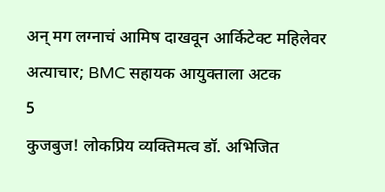अन् मग लग्नाचं आमिष दाखवून आर्किटेक्ट महिलेवर अत्याचार; BMC सहायक आयुक्ताला अटक
5
कुजबुज! लोकप्रिय व्यक्तिमत्व डॉ. अभिजित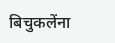बिचुकलेंना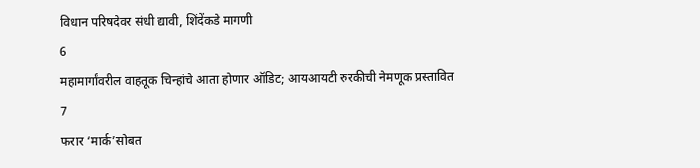विधान परिषदेवर संधी द्यावी, शिंदेंकडे मागणी
6
महामार्गांवरील वाहतूक चिन्हांचे आता होणार ऑडिट; आयआयटी रुरकीची नेमणूक प्रस्तावित
7
फरार ‘मार्क’सोबत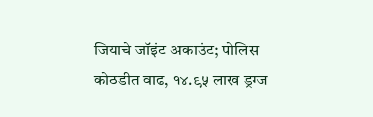जियाचे जॉइंट अकाउंट; पोलिस कोठडीत वाढ, १४.९५ लाख ड्रग्ज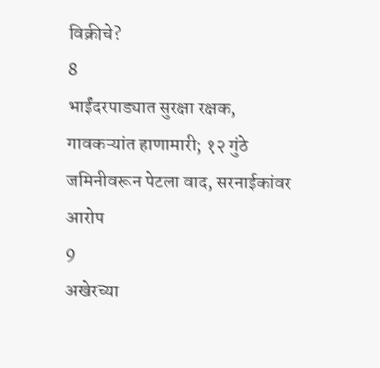विक्रीचे?
8
भाईंदरपाड्यात सुरक्षा रक्षक, गावकऱ्यांत हाणामारी; १२ गुंठे जमिनीवरून पेटला वाद, सरनाईकांवर आरोप
9
अखेरच्या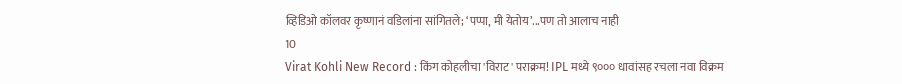व्हिडिओ कॉलवर कृष्णानं वडिलांना सांगितले; ‘पप्पा, मी येतोय’...पण तो आलाच नाही
10
Virat Kohli New Record : किंग कोहलीचा 'विराट' पराक्रम! IPL मध्ये ९००० धावांसह रचला नवा विक्रम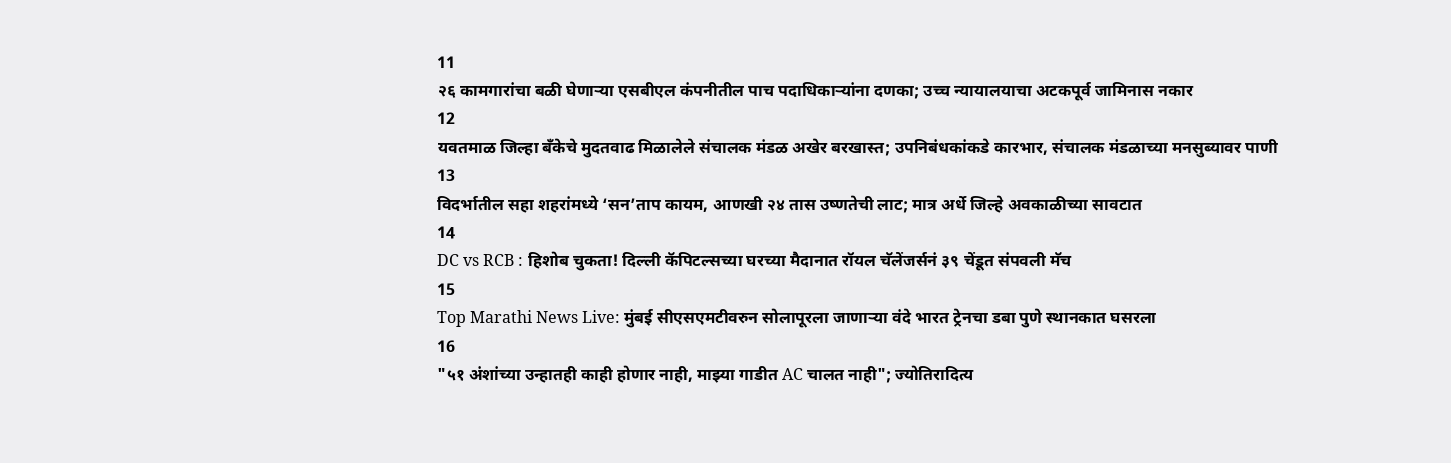11
२६ कामगारांचा बळी घेणाऱ्या एसबीएल कंपनीतील पाच पदाधिकाऱ्यांना दणका; उच्च न्यायालयाचा अटकपूर्व जामिनास नकार
12
यवतमाळ जिल्हा बँकेचे मुदतवाढ मिळालेले संचालक मंडळ अखेर बरखास्त; उपनिबंधकांकडे कारभार, संचालक मंडळाच्या मनसुब्यावर पाणी
13
विदर्भातील सहा शहरांमध्ये ‘सन’ताप कायम, आणखी २४ तास उष्णतेची लाट; मात्र अर्धे जिल्हे अवकाळीच्या सावटात
14
DC vs RCB : हिशोब चुकता! दिल्ली कॅपिटल्सच्या घरच्या मैदानात रॉयल चॅलेंजर्सनं ३९ चेंडूत संपवली मॅच
15
Top Marathi News Live: मुंबई सीएसएमटीवरुन सोलापूरला जाणाऱ्या वंदे भारत ट्रेनचा डबा पुणे स्थानकात घसरला
16
"५१ अंशांच्या उन्हातही काही होणार नाही, माझ्या गाडीत AC चालत नाही"; ज्योतिरादित्य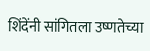शिंदेंनी सांगितला उष्णतेच्या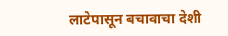लाटेपासून बचावाचा देशी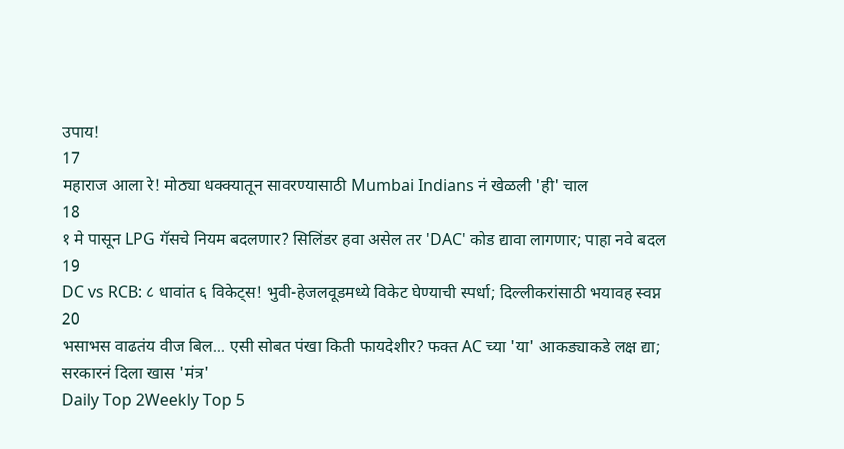उपाय!
17
महाराज आला रे! मोठ्या धक्क्यातून सावरण्यासाठी Mumbai Indians नं खेळली 'ही' चाल
18
१ मे पासून LPG गॅसचे नियम बदलणार? सिलिंडर हवा असेल तर 'DAC' कोड द्यावा लागणार; पाहा नवे बदल
19
DC vs RCB: ८ धावांत ६ विकेट्स! भुवी-हेजलवूडमध्ये विकेट घेण्याची स्पर्धा; दिल्लीकरांसाठी भयावह स्वप्न
20
भसाभस वाढतंय वीज बिल... एसी सोबत पंखा किती फायदेशीर? फक्त AC च्या 'या' आकड्याकडे लक्ष द्या; सरकारनं दिला खास 'मंत्र'
Daily Top 2Weekly Top 5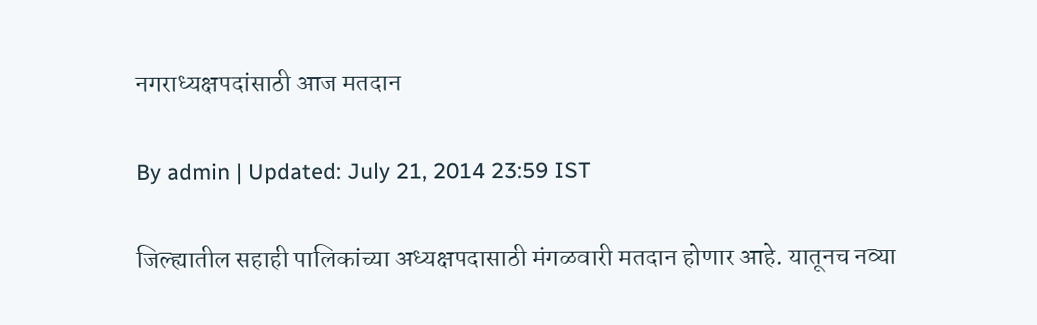नगराध्यक्षपदांसाठी आज मतदान

By admin | Updated: July 21, 2014 23:59 IST

जिल्ह्यातील सहाही पालिकांच्या अध्यक्षपदासाठी मंगळवारी मतदान होणार आहे. यातूनच नव्या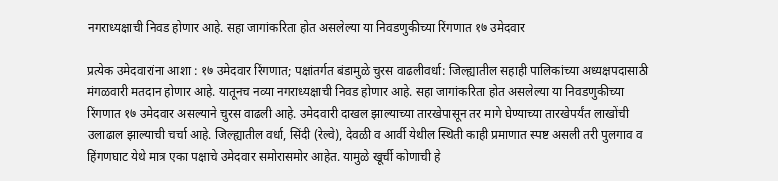नगराध्यक्षाची निवड होणार आहे. सहा जागांकरिता होत असलेल्या या निवडणुकीच्या रिंगणात १७ उमेदवार

प्रत्येक उमेदवारांना आशा : १७ उमेदवार रिंगणात; पक्षांतर्गत बंडामुळे चुरस वाढलीवर्धा: जिल्ह्यातील सहाही पालिकांच्या अध्यक्षपदासाठी मंगळवारी मतदान होणार आहे. यातूनच नव्या नगराध्यक्षाची निवड होणार आहे. सहा जागांकरिता होत असलेल्या या निवडणुकीच्या रिंगणात १७ उमेदवार असल्याने चुरस वाढली आहे. उमेदवारी दाखल झाल्याच्या तारखेपासून तर मागे घेण्याच्या तारखेपर्यंत लाखोंची उलाढाल झाल्याची चर्चा आहे. जिल्ह्यातील वर्धा, सिंदी (रेल्वे), देवळी व आर्वी येथील स्थिती काही प्रमाणात स्पष्ट असली तरी पुलगाव व हिंगणघाट येथे मात्र एका पक्षाचे उमेदवार समोरासमोर आहेत. यामुळे खूर्ची कोणाची हे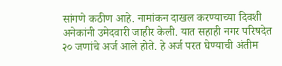सांगणे कठीण आहे. नामांकन दाखल करण्याच्या दिवशी अनेकांनी उमेदवारी जाहीर केली. यात सहाही नगर परिषदेत २० जणांचे अर्ज आले होते. हे अर्ज परत घेण्याची अंतीम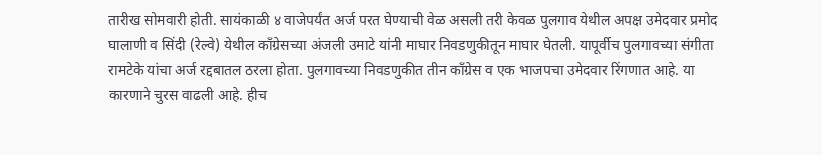तारीख सोमवारी होती. सायंकाळी ४ वाजेपर्यंत अर्ज परत घेण्याची वेळ असली तरी केवळ पुलगाव येथील अपक्ष उमेदवार प्रमोद घालाणी व सिंदी (रेल्वे) येथील काँग्रेसच्या अंजली उमाटे यांनी माघार निवडणुकीतून माघार घेतली. यापूर्वीच पुलगावच्या संगीता रामटेके यांचा अर्ज रद्दबातल ठरला होता. पुलगावच्या निवडणुकीत तीन काँग्रेस व एक भाजपचा उमेदवार रिंगणात आहे. या कारणाने चुरस वाढली आहे. हीच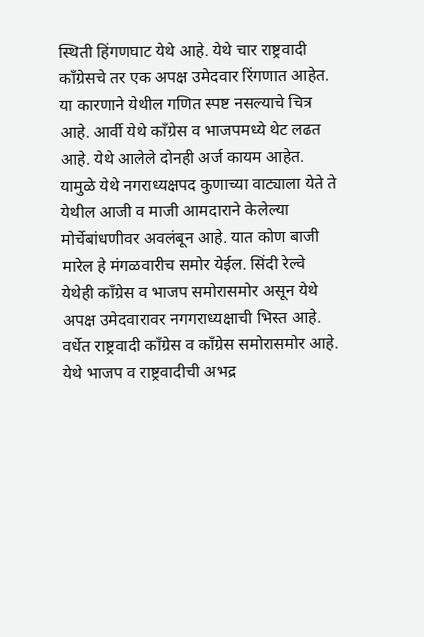स्थिती हिंगणघाट येथे आहे. येथे चार राष्ट्रवादी काँग्रेसचे तर एक अपक्ष उमेदवार रिंगणात आहेत. या कारणाने येथील गणित स्पष्ट नसल्याचे चित्र आहे. आर्वी येथे काँग्रेस व भाजपमध्ये थेट लढत आहे. येथे आलेले दोनही अर्ज कायम आहेत. यामुळे येथे नगराध्यक्षपद कुणाच्या वाट्याला येते ते येथील आजी व माजी आमदाराने केलेल्या मोर्चेबांधणीवर अवलंबून आहे. यात कोण बाजी मारेल हे मंगळवारीच समोर येईल. सिंदी रेल्वे येथेही काँग्रेस व भाजप समोरासमोर असून येथे अपक्ष उमेदवारावर नगगराध्यक्षाची भिस्त आहे. वर्धेत राष्ट्रवादी काँग्रेस व काँग्रेस समोरासमोर आहे. येथे भाजप व राष्ट्रवादीची अभद्र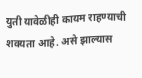युती यावेळीही कायम राहण्याची शक्यता आहे. असे झाल्यास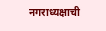नगराध्यक्षाची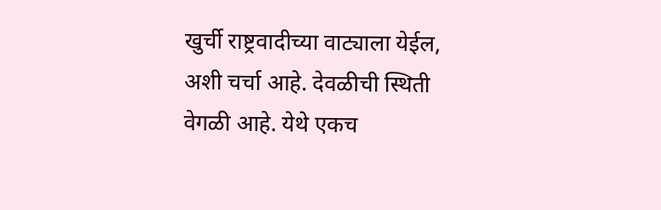खुर्ची राष्ट्रवादीच्या वाट्याला येईल, अशी चर्चा आहे. देवळीची स्थिती वेगळी आहे. येथे एकच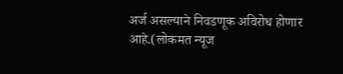अर्ज असल्याने निवडणूक अविरोध होणार आहे.(लोकमत न्यूज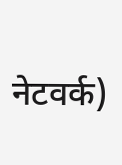नेटवर्क)